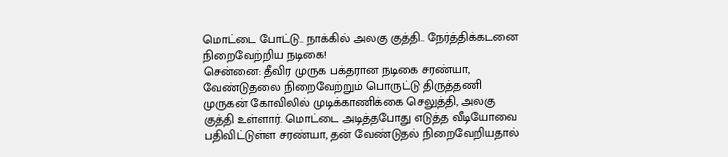மொட்டை போட்டு.. நாக்கில் அலகு குத்தி.. நேர்த்திக்கடனை நிறைவேற்றிய நடிகை!
சென்னை: தீவிர முருக பக்தரான நடிகை சரண்யா, வேண்டுதலை நிறைவேற்றும் பொருட்டு திருத்தணி முருகன் கோவிலில் முடிக்காணிக்கை செலுத்தி, அலகு குத்தி உள்ளார். மொட்டை அடித்தபோது எடுத்த வீடியோவை பதிவிட்டுள்ள சரண்யா, தன் வேண்டுதல் நிறைவேறியதால்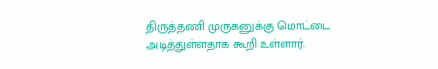திருத்தணி முருகனுக்கு மொட்டை அடித்துள்ளதாக கூறி உள்ளார்.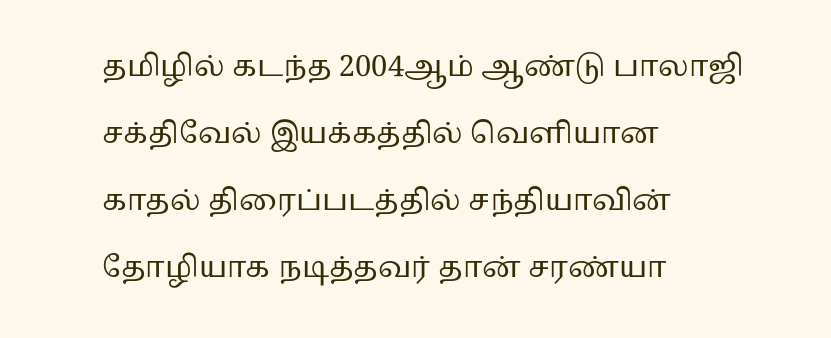தமிழில் கடந்த 2004ஆம் ஆண்டு பாலாஜி சக்திவேல் இயக்கத்தில் வெளியான காதல் திரைப்படத்தில் சந்தியாவின் தோழியாக நடித்தவர் தான் சரண்யா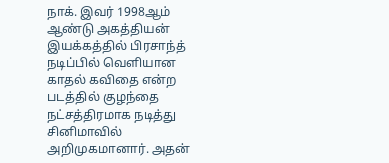நாக். இவர் 1998ஆம் ஆண்டு அகத்தியன் இயக்கத்தில் பிரசாந்த் நடிப்பில் வெளியான காதல் கவிதை என்ற படத்தில் குழந்தை நட்சத்திரமாக நடித்து சினிமாவில் அறிமுகமானார். அதன்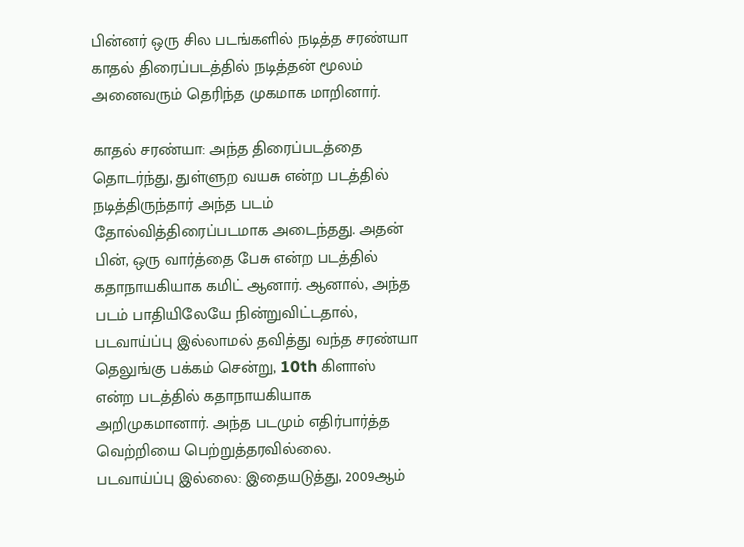பின்னர் ஒரு சில படங்களில் நடித்த சரண்யா காதல் திரைப்படத்தில் நடித்தன் மூலம் அனைவரும் தெரிந்த முகமாக மாறினார்.

காதல் சரண்யா: அந்த திரைப்படத்தை தொடர்ந்து, துள்ளுற வயசு என்ற படத்தில் நடித்திருந்தார் அந்த படம் தோல்வித்திரைப்படமாக அடைந்தது. அதன் பின், ஒரு வார்த்தை பேசு என்ற படத்தில் கதாநாயகியாக கமிட் ஆனார். ஆனால், அந்த படம் பாதியிலேயே நின்றுவிட்டதால், படவாய்ப்பு இல்லாமல் தவித்து வந்த சரண்யா தெலுங்கு பக்கம் சென்று, 10th கிளாஸ் என்ற படத்தில் கதாநாயகியாக அறிமுகமானார். அந்த படமும் எதிர்பார்த்த வெற்றியை பெற்றுத்தரவில்லை.
படவாய்ப்பு இல்லை: இதையடுத்து, 2009ஆம்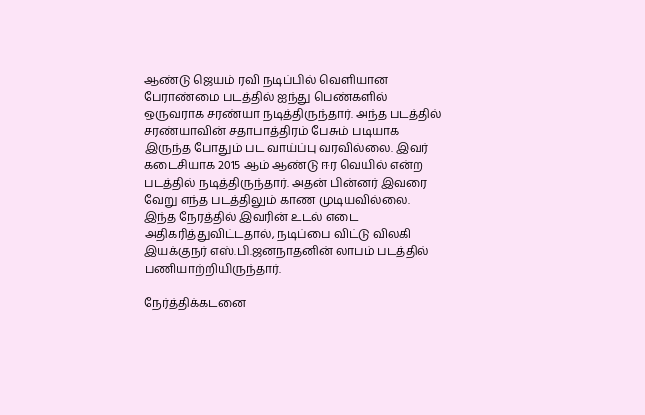ஆண்டு ஜெயம் ரவி நடிப்பில் வெளியான பேராண்மை படத்தில் ஐந்து பெண்களில் ஒருவராக சரண்யா நடித்திருந்தார். அந்த படத்தில் சரண்யாவின் சதாபாத்திரம் பேசும் படியாக இருந்த போதும் பட வாய்ப்பு வரவில்லை. இவர் கடைசியாக 2015 ஆம் ஆண்டு ஈர வெயில் என்ற படத்தில் நடித்திருந்தார். அதன் பின்னர் இவரை வேறு எந்த படத்திலும் காண முடியவில்லை. இந்த நேரத்தில் இவரின் உடல் எடை அதிகரித்துவிட்டதால், நடிப்பை விட்டு விலகி இயக்குநர் எஸ்.பி.ஜனநாதனின் லாபம் படத்தில் பணியாற்றியிருந்தார்.

நேர்த்திக்கடனை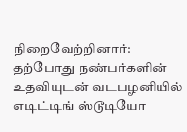நிறைவேற்றினார்: தற்போது நண்பர்களின் உதவியுடன் வடபழனியில் எடிட்டிங் ஸ்டூடியோ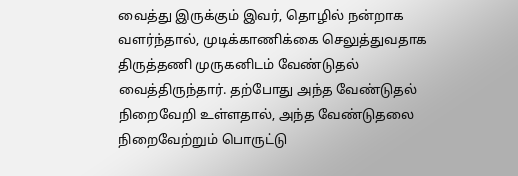வைத்து இருக்கும் இவர், தொழில் நன்றாக வளர்ந்தால், முடிக்காணிக்கை செலுத்துவதாக திருத்தணி முருகனிடம் வேண்டுதல் வைத்திருந்தார். தற்போது அந்த வேண்டுதல் நிறைவேறி உள்ளதால், அந்த வேண்டுதலை நிறைவேற்றும் பொருட்டு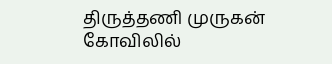திருத்தணி முருகன் கோவிலில்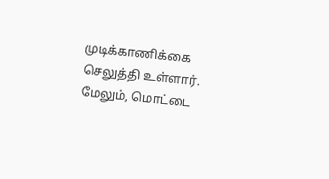முடிக்காணிக்கை செலுத்தி உள்ளார். மேலும், மொட்டை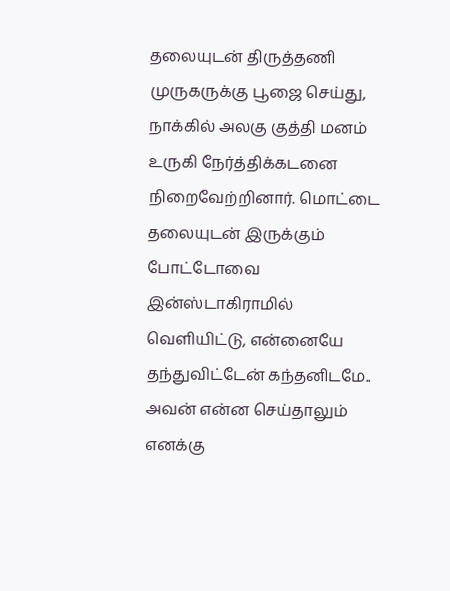தலையுடன் திருத்தணி முருகருக்கு பூஜை செய்து, நாக்கில் அலகு குத்தி மனம் உருகி நேர்த்திக்கடனை நிறைவேற்றினார். மொட்டை தலையுடன் இருக்கும் போட்டோவை இன்ஸ்டாகிராமில் வெளியிட்டு, என்னையே தந்துவிட்டேன் கந்தனிடமே.. அவன் என்ன செய்தாலும் எனக்கு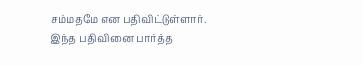சம்மதமே என பதிவிட்டுள்ளார். இந்த பதிவினை பார்த்த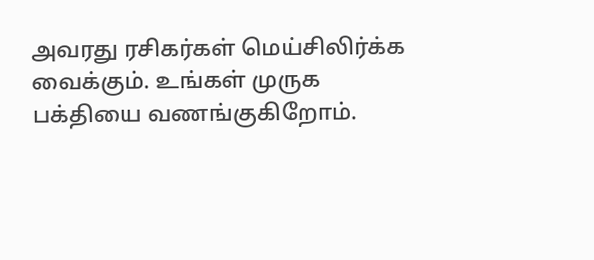அவரது ரசிகர்கள் மெய்சிலிர்க்க வைக்கும். உங்கள் முருக பக்தியை வணங்குகிறோம்.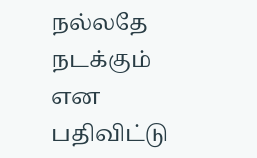நல்லதே நடக்கும் என பதிவிட்டு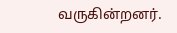வருகின்றனர்.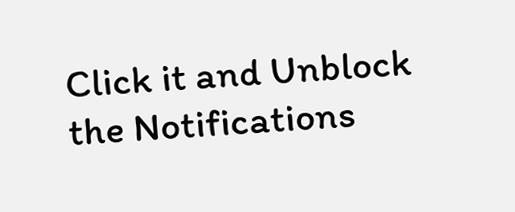Click it and Unblock the Notifications